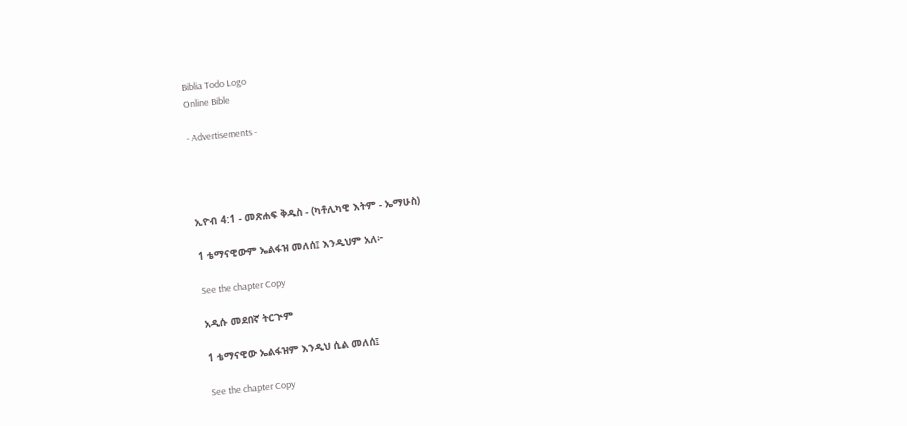Biblia Todo Logo
Online Bible

- Advertisements -




ኢዮብ 4:1 - መጽሐፍ ቅዱስ - (ካቶሊካዊ እትም - ኤማሁስ)

1 ቴማናዊውም ኤልፋዝ መለሰ፤ እንዲህም አለ፦

See the chapter Copy

አዲሱ መደበኛ ትርጒም

1 ቴማናዊው ኤልፋዝም እንዲህ ሲል መለሰ፤

See the chapter Copy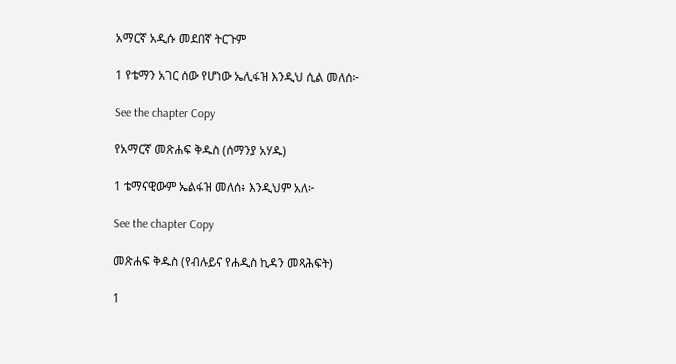አማርኛ አዲሱ መደበኛ ትርጉም

1 የቴማን አገር ሰው የሆነው ኤሊፋዝ እንዲህ ሲል መለሰ፦

See the chapter Copy

የአማርኛ መጽሐፍ ቅዱስ (ሰማንያ አሃዱ)

1 ቴማናዊውም ኤልፋዝ መለሰ፥ እንዲህም አለ፦

See the chapter Copy

መጽሐፍ ቅዱስ (የብሉይና የሐዲስ ኪዳን መጻሕፍት)

1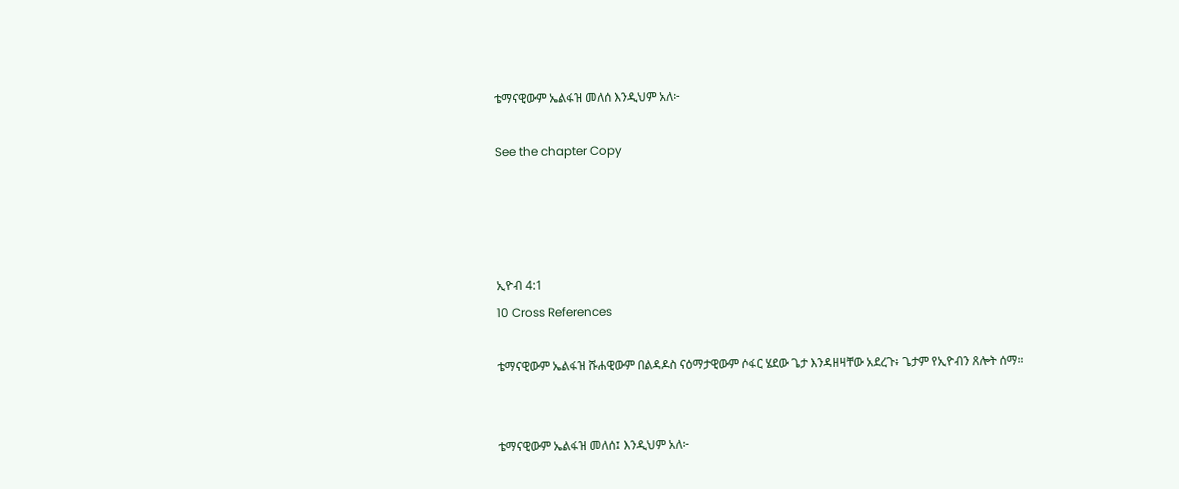ቴማናዊውም ኤልፋዝ መለሰ እንዲህም አለ፦

See the chapter Copy




ኢዮብ 4:1
10 Cross References

ቴማናዊውም ኤልፋዝ ሹሐዊውም በልዳዶስ ናዕማታዊውም ሶፋር ሄደው ጌታ እንዳዘዛቸው አደረጉ፥ ጌታም የኢዮብን ጸሎት ሰማ።


ቴማናዊውም ኤልፋዝ መለሰ፤ እንዲህም አለ፦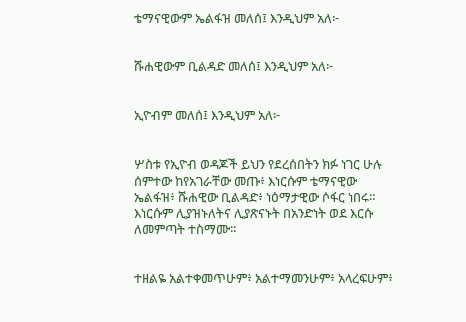ቴማናዊውም ኤልፋዝ መለሰ፤ እንዲህም አለ፦


ሹሐዊውም ቢልዳድ መለሰ፤ እንዲህም አለ፦


ኢዮብም መለሰ፤ እንዲህም አለ፦


ሦስቱ የኢዮብ ወዳጆች ይህን የደረሰበትን ክፉ ነገር ሁሉ ሰምተው ከየአገራቸው መጡ፥ እነርሱም ቴማናዊው ኤልፋዝ፥ ሹሐዊው ቢልዳድ፥ ነዕማታዊው ሶፋር ነበሩ። እነርሱም ሊያዝኑለትና ሊያጽናኑት በአንድነት ወደ እርሱ ለመምጣት ተስማሙ።


ተዘልዬ አልተቀመጥሁም፥ አልተማመንሁም፥ አላረፍሁም፥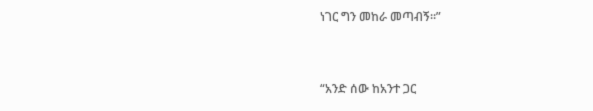ነገር ግን መከራ መጣብኝ።”


“አንድ ሰው ከአንተ ጋር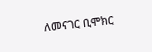ለመናገር ቢሞክር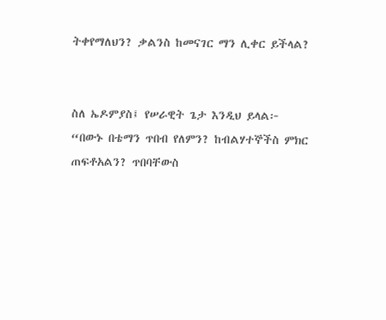ትቀየማለህን? ቃልንስ ከመናገር ማን ሊቀር ይችላል?


ስለ ኤዶምያስ፤ የሠራዊት ጌታ እንዲህ ይላል፦ “በውኑ በቴማን ጥበብ የለምን? ከብልሃተኞችስ ምክር ጠፍቶአልን? ጥበባቸውስ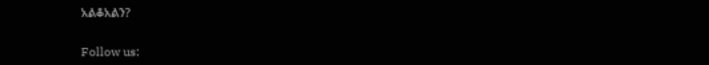አልቆአልን?


Follow us: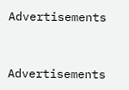Advertisements


Advertisements